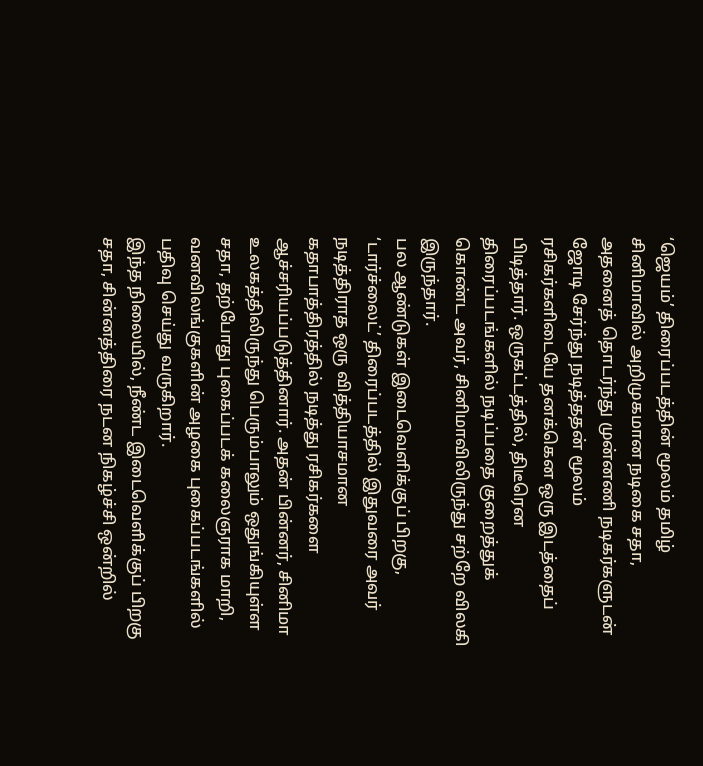‘ஜெயம்’ திரைப்படத்தின் மூலம் தமிழ் சினிமாவில் அறிமுகமான நடிகை சதா, அதனைத் தொடர்ந்து முன்னணி நடிகர்களுடன் ஜோடி சேர்ந்து நடித்ததன் மூலம் ரசிகர்களிடையே தனக்கென ஒரு இடத்தைப் பிடித்தார். ஒருகட்டத்தில், திடீரென திரைப்படங்களில் நடிப்பதை குறைத்துக் கொண்ட அவர், சினிமாவிலிருந்து சற்றே விலகி இருந்தார்.
பல ஆண்டுகள் இடைவெளிக்குப் பிறகு, ‘டார்ச்லைட்’ திரைப்படத்தில் இதுவரை அவர் நடித்திராத ஒரு வித்தியாசமான கதாபாத்திரத்தில் நடித்து ரசிகர்களை ஆச்சரியப்படுத்தினார். அதன் பின்னர், சினிமா உலகத்திலிருந்து பெரும்பாலும் ஒதுங்கியுள்ள சதா, தற்போது புகைப்படக் கலைஞராக மாறி, வனவிலங்குகளின் அழகை புகைப்படங்களில் பதிவு செய்து வருகிறார்.
இந்த நிலையில், நீண்ட இடைவெளிக்குப் பிறகு சதா, சின்னத்திரை நடன நிகழ்ச்சி ஒன்றில்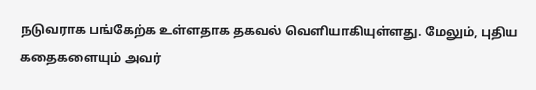நடுவராக பங்கேற்க உள்ளதாக தகவல் வெளியாகியுள்ளது. மேலும், புதிய கதைகளையும் அவர்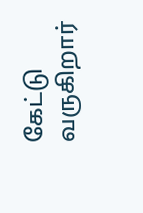கேட்டு வருகிறார்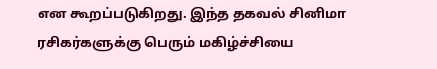என கூறப்படுகிறது. இந்த தகவல் சினிமா ரசிகர்களுக்கு பெரும் மகிழ்ச்சியை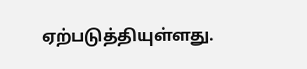ஏற்படுத்தியுள்ளது.